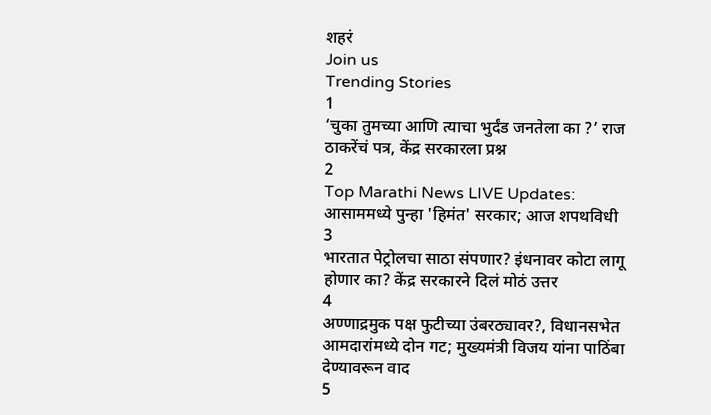शहरं
Join us
Trending Stories
1
‘चुका तुमच्या आणि त्याचा भुर्दंड जनतेला का ?’ राज ठाकरेंचं पत्र, केंद्र सरकारला प्रश्न
2
Top Marathi News LIVE Updates: आसाममध्ये पुन्हा 'हिमंत' सरकार; आज शपथविधी
3
भारतात पेट्रोलचा साठा संपणार? इंधनावर कोटा लागू होणार का? केंद्र सरकारने दिलं मोठं उत्तर
4
अण्णाद्रमुक पक्ष फुटीच्या उंबरठ्यावर?, विधानसभेत आमदारांमध्ये दोन गट; मुख्यमंत्री विजय यांना पाठिंबा देण्यावरून वाद
5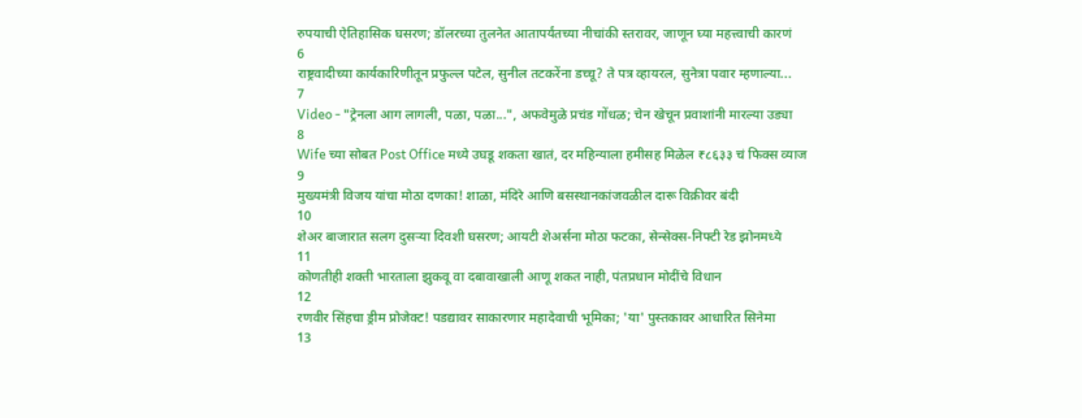रुपयाची ऐतिहासिक घसरण; डॉलरच्या तुलनेत आतापर्यंतच्या नीचांकी स्तरावर, जाणून घ्या महत्त्वाची कारणं
6
राष्ट्रवादीच्या कार्यकारिणीतून प्रफुल्ल पटेल, सुनील तटकरेंना डच्चू? ते पत्र व्हायरल, सुनेत्रा पवार म्हणाल्या...
7
Video - "ट्रेनला आग लागली, पळा, पळा...", अफवेमुळे प्रचंड गोंधळ; चेन खेचून प्रवाशांनी मारल्या उड्या
8
Wife च्या सोबत Post Office मध्ये उघडू शकता खातं, दर महिन्याला हमीसह मिळेल ₹८६३३ चं फिक्स व्याज
9
मुख्यमंत्री विजय यांचा मोठा दणका! शाळा, मंदिरे आणि बसस्थानकांजवळील दारू विक्रीवर बंदी
10
शेअर बाजारात सलग दुसऱ्या दिवशी घसरण; आयटी शेअर्सना मोठा फटका, सेन्सेक्स-निफ्टी रेड झोनमध्ये
11
कोणतीही शक्ती भारताला झुकवू वा दबावाखाली आणू शकत नाही, पंतप्रधान मोदींचे विधान
12
रणवीर सिंहचा ड्रीम प्रोजेक्ट! पडद्यावर साकारणार महादेवाची भूमिका; 'या' पुस्तकावर आधारित सिनेमा
13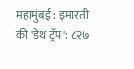महामुंबई : इमारती की 'डेथ ट्रॅप': ८२७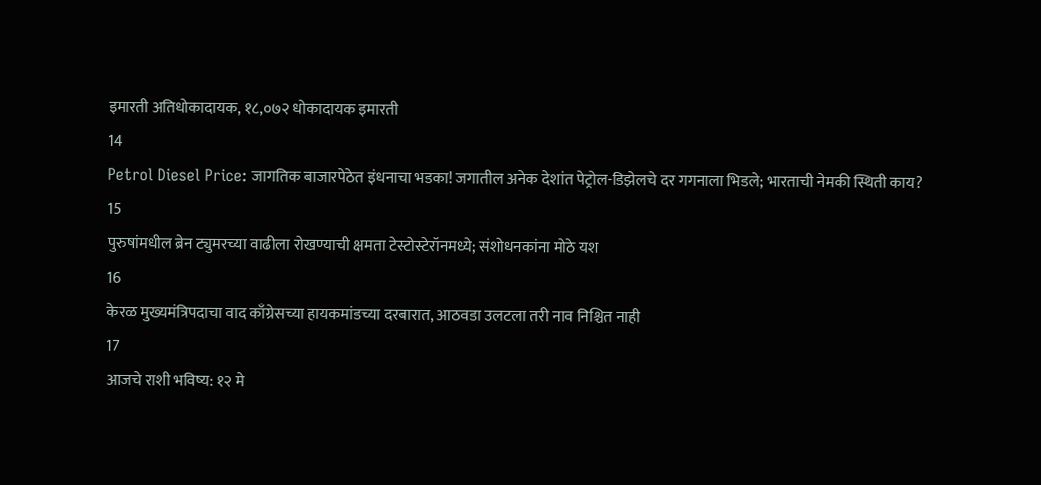इमारती अतिधोकादायक, १८,०७२ धोकादायक इमारती
14
Petrol Diesel Price: जागतिक बाजारपेठेत इंधनाचा भडका! जगातील अनेक देशांत पेट्रोल-डिझेलचे दर गगनाला भिडले; भारताची नेमकी स्थिती काय?
15
पुरुषांमधील ब्रेन ट्युमरच्या वाढीला रोखण्याची क्षमता टेस्टोस्टेरॉनमध्ये; संशोधनकांना मोठे यश
16
केरळ मुख्यमंत्रिपदाचा वाद काँग्रेसच्या हायकमांडच्या दरबारात, आठवडा उलटला तरी नाव निश्चित नाही
17
आजचे राशी भविष्य: १२ मे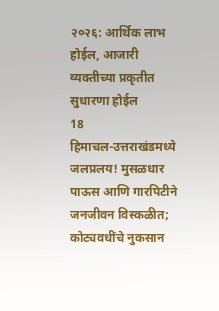२०२६: आर्थिक लाभ होईल, आजारी व्यक्तीच्या प्रकृतीत सुधारणा होईल
18
हिमाचल-उत्तराखंडमध्ये जलप्रलय! मुसळधार पाऊस आणि गारपिटीने जनजीवन विस्कळीत; कोट्यवधींचे नुकसान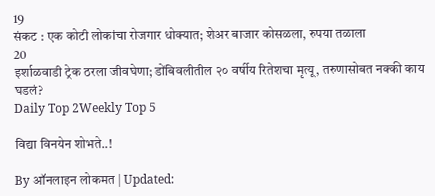19
संकट : एक कोटी लोकांचा रोजगार धोक्यात; शेअर बाजार कोसळला, रुपया तळाला
20
इर्शाळवाडी ट्रेक ठरला जीवघेणा; डोंबिवलीतील २० वर्षीय रितेशचा मृत्यू, तरुणासोबत नक्की काय घडलं?
Daily Top 2Weekly Top 5

विद्या विनयेन शोभते..!

By ऑनलाइन लोकमत | Updated: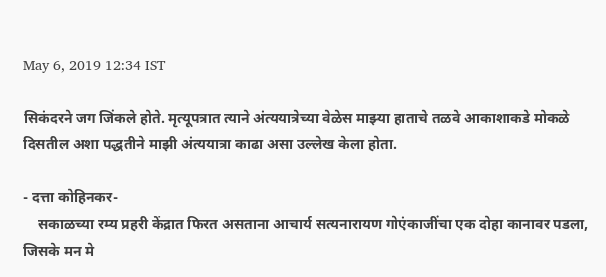May 6, 2019 12:34 IST

सिकंदरने जग जिंकले होते. मृत्यूपत्रात त्याने अंत्ययात्रेच्या वेळेस माझ्या हाताचे तळवे आकाशाकडे मोकळे दिसतील अशा पद्धतीने माझी अंत्ययात्रा काढा असा उल्लेख केला होता.

- दत्ता कोहिनकर-
    सकाळच्या रम्य प्रहरी केंद्रात फिरत असताना आचार्य सत्यनारायण गोएंकाजींचा एक दोहा कानावर पडला, जिसके मन मे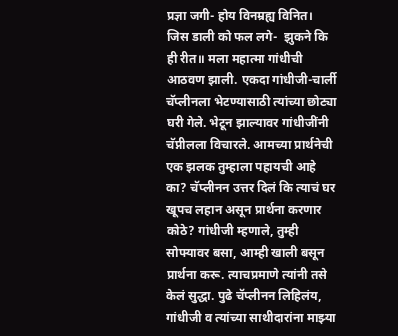प्रज्ञा जगी- होय विनम्रह्य विनित। जिस डाली को फल लगे-  झुकने कि ही रीत॥ मला महात्मा गांधीची आठवण झाली. एकदा गांधीजी-चार्ली चॅप्लीनला भेटण्यासाठी त्यांच्या छोट्या घरी गेले. भेटून झाल्यावर गांधीजींनी चॅप्नीलला विचारले. आमच्या प्रार्थनेची एक झलक तुम्हाला पहायची आहे का? चॅप्लीनन उत्तर दिलं कि त्याचं घर खूपच लहान असून प्रार्थना करणार कोठे? गांधीजी म्हणाले, तुम्ही सोफ्यावर बसा, आम्ही खाली बसून प्रार्थना करू. त्याचप्रमाणे त्यांनी तसे केलं सुद्धा. पुढे चॅप्लीनन लिहिलंय, गांधीजी व त्यांच्या साथीदारांना माझ्या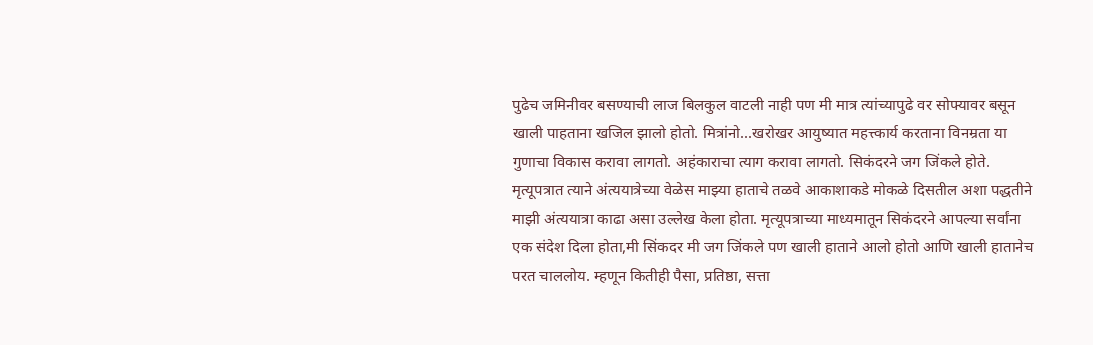पुढेच जमिनीवर बसण्याची लाज बिलकुल वाटली नाही पण मी मात्र त्यांच्यापुढे वर सोफ्यावर बसून खाली पाहताना खजिल झालो होतो. मित्रांनो...खरोखर आयुष्यात महत्त्कार्य करताना विनम्रता या गुणाचा विकास करावा लागतो. अहंकाराचा त्याग करावा लागतो. सिकंदरने जग जिंकले होते. मृत्यूपत्रात त्याने अंत्ययात्रेच्या वेळेस माझ्या हाताचे तळवे आकाशाकडे मोकळे दिसतील अशा पद्धतीने माझी अंत्ययात्रा काढा असा उल्लेख केला होता. मृत्यूपत्राच्या माध्यमातून सिकंदरने आपल्या सर्वांना एक संदेश दिला होता,मी सिंकदर मी जग जिंकले पण खाली हाताने आलो होतो आणि खाली हातानेच परत चाललोय. म्हणून कितीही पैसा, प्रतिष्ठा, सत्ता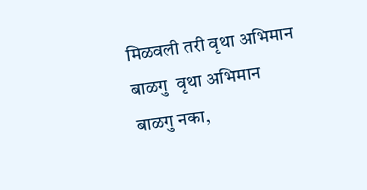मिळवली तरी वृथा अभिमान बाळगु  वृथा अभिमान बाळगु नका,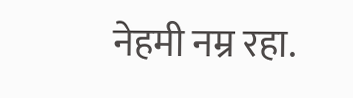नेहमी नम्र रहा.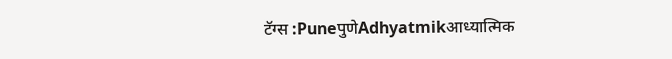टॅग्स :PuneपुणेAdhyatmikआध्यात्मिक